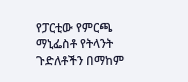የፓርቲው የምርጫ ማኒፌስቶ የትላንት ጉድለቶችን በማከም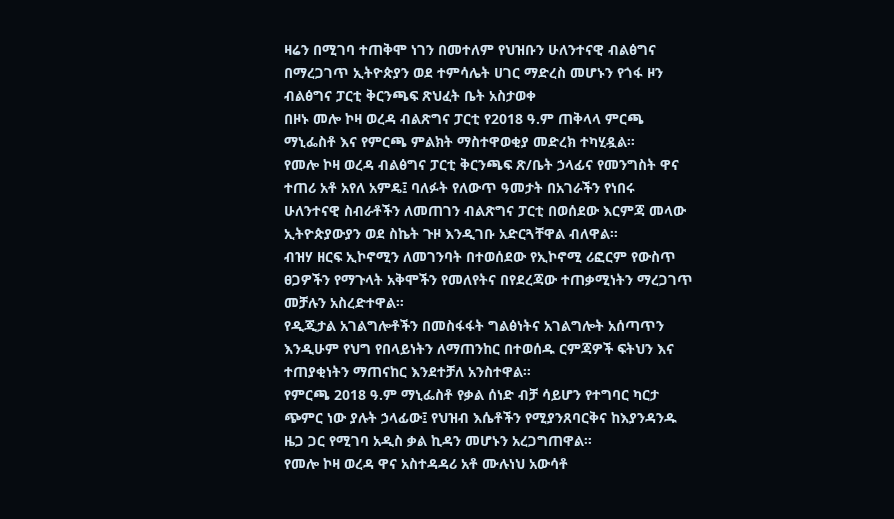ዛሬን በሚገባ ተጠቅሞ ነገን በመተለም የህዝቡን ሁለንተናዊ ብልፅግና በማረጋገጥ ኢትዮጵያን ወደ ተምሳሌት ሀገር ማድረስ መሆኑን የጎፋ ዞን ብልፅግና ፓርቲ ቅርንጫፍ ጽህፈት ቤት አስታወቀ
በዞኑ መሎ ኮዛ ወረዳ ብልጽግና ፓርቲ የ2018 ዓ.ም ጠቅላላ ምርጫ ማኒፌስቶ እና የምርጫ ምልክት ማስተዋወቂያ መድረክ ተካሂዷል።
የመሎ ኮዛ ወረዳ ብልፅግና ፓርቲ ቅርንጫፍ ጽ/ቤት ኃላፊና የመንግስት ዋና ተጠሪ አቶ አየለ አምዴ፤ ባለፉት የለውጥ ዓመታት በአገራችን የነበሩ ሁለንተናዊ ስብራቶችን ለመጠገን ብልጽግና ፓርቲ በወሰደው እርምጃ መላው ኢትዮጵያውያን ወደ ስኬት ጉዞ እንዲገቡ አድርጓቸዋል ብለዋል።
ብዝሃ ዘርፍ ኢኮኖሚን ለመገንባት በተወሰደው የኢኮኖሚ ሪፎርም የውስጥ ፀጋዎችን የማጉላት አቅሞችን የመለየትና በየደረጃው ተጠቃሚነትን ማረጋገጥ መቻሉን አስረድተዋል።
የዲጂታል አገልግሎቶችን በመስፋፋት ግልፅነትና አገልግሎት አሰጣጥን እንዲሁም የህግ የበላይነትን ለማጠንከር በተወሰዱ ርምጃዎች ፍትህን እና ተጠያቂነትን ማጠናከር እንደተቻለ አንስተዋል።
የምርጫ 2018 ዓ.ም ማኒፌስቶ የቃል ሰነድ ብቻ ሳይሆን የተግባር ካርታ ጭምር ነው ያሉት ኃላፊው፤ የህዝብ እሴቶችን የሚያንጸባርቅና ከእያንዳንዱ ዜጋ ጋር የሚገባ አዲስ ቃል ኪዳን መሆኑን አረጋግጠዋል።
የመሎ ኮዛ ወረዳ ዋና አስተዳዳሪ አቶ ሙሉነህ አውሳቶ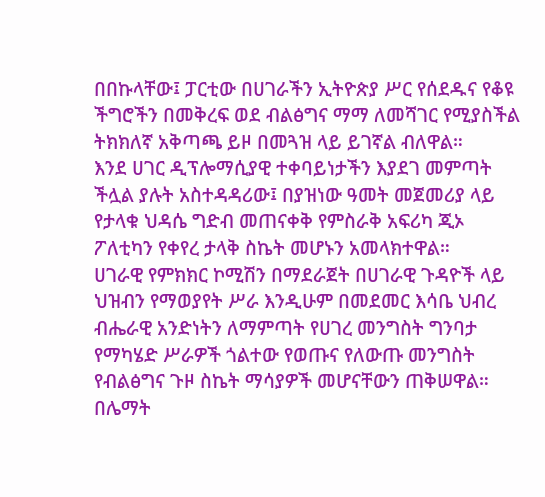በበኩላቸው፤ ፓርቲው በሀገራችን ኢትዮጵያ ሥር የሰደዱና የቆዩ ችግሮችን በመቅረፍ ወደ ብልፅግና ማማ ለመሻገር የሚያስችል ትክክለኛ አቅጣጫ ይዞ በመጓዝ ላይ ይገኛል ብለዋል።
እንደ ሀገር ዲፕሎማሲያዊ ተቀባይነታችን እያደገ መምጣት ችሏል ያሉት አስተዳዳሪው፤ በያዝነው ዓመት መጀመሪያ ላይ የታላቁ ህዳሴ ግድብ መጠናቀቅ የምስራቅ አፍሪካ ጂኦ ፖለቲካን የቀየረ ታላቅ ስኬት መሆኑን አመላክተዋል።
ሀገራዊ የምክክር ኮሚሽን በማደራጀት በሀገራዊ ጉዳዮች ላይ ህዝብን የማወያየት ሥራ እንዲሁም በመደመር እሳቤ ህብረ ብሔራዊ አንድነትን ለማምጣት የሀገረ መንግስት ግንባታ የማካሄድ ሥራዎች ጎልተው የወጡና የለውጡ መንግስት የብልፅግና ጉዞ ስኬት ማሳያዎች መሆናቸውን ጠቅሠዋል።
በሌማት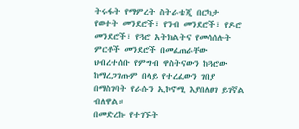ትሩፋት የማምረት ስትራቴጂ በርካታ የወተት መንደሮች፣ የንብ መንደሮች፣ የዶሮ መንደሮች፣ የጓሮ አትክልትና የመሳሰሉት ምርቶች መንደሮች በመፈጠራቸው ህብረተሰቡ የምግብ ዋስትናውን ከጓሮው ከማረጋገጡም በላይ የተረፈውን ገበያ በማስገባት የራሱን ኢኮኖሚ እያበለፀገ ይገኛል ብለዋል።
በመድረኩ የተገኙት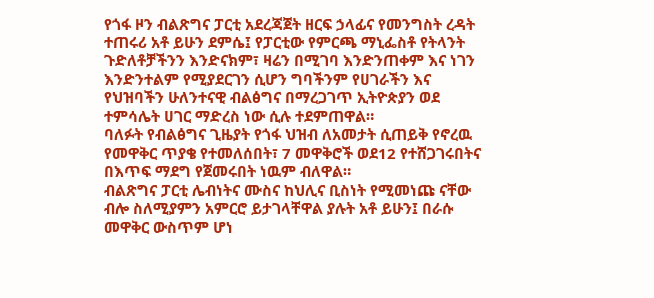የጎፋ ዞን ብልጽግና ፓርቲ አደረጃጀት ዘርፍ ኃላፊና የመንግስት ረዳት ተጠሩሪ አቶ ይሁን ደምሴ፤ የፓርቲው የምርጫ ማኒፌስቶ የትላንት ጉድለቶቻችንን እንድናክም፣ ዛሬን በሚገባ እንድንጠቀም እና ነገን እንድንተልም የሚያደርገን ሲሆን ግባችንም የሀገራችን እና የህዝባችን ሁለንተናዊ ብልፅግና በማረጋገጥ ኢትዮጵያን ወደ ተምሳሌት ሀገር ማድረስ ነው ሲሉ ተደምጠዋል።
ባለፉት የብልፅግና ጊዜያት የጎፋ ህዝብ ለአመታት ሲጠይቅ የኖረዉ የመዋቅር ጥያቄ የተመለሰበት፣ 7 መዋቅሮች ወደ12 የተሸጋገሩበትና በእጥፍ ማደግ የጀመሩበት ነዉም ብለዋል።
ብልጽግና ፓርቲ ሌብነትና ሙስና ከህሊና ቢስነት የሚመነጩ ናቸው ብሎ ስለሚያምን አምርሮ ይታገላቸዋል ያሉት አቶ ይሁን፤ በራሱ መዋቅር ውስጥም ሆነ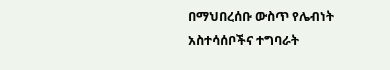በማህበረሰቡ ውስጥ የሌብነት አስተሳሰቦችና ተግባራት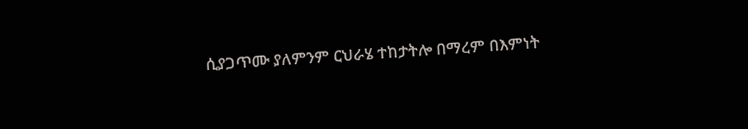ሲያጋጥሙ ያለምንም ርህራሄ ተከታትሎ በማረም በእምነት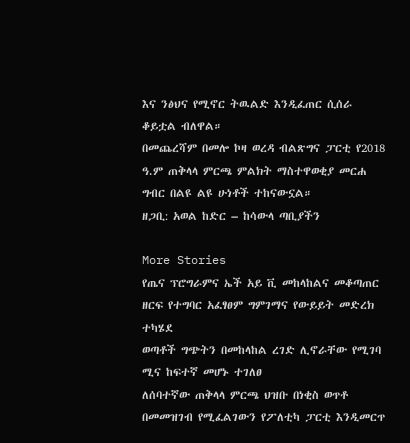እና ንፅህና የሚኖር ትዉልድ እንዲፈጠር ሲሰራ ቆይቷል ብለዋል።
በመጨረሻም በመሎ ኮዛ ወረዳ ብልጽግና ፓርቲ የ2018 ዓ.ም ጠቅላላ ምርጫ ምልክት ማስተዋወቂያ መርሐ ግብር በልዩ ልዩ ሁነቶች ተከናውኗል።
ዘጋቢ: አወል ከድር – ከሳውላ ጣቢያችን

More Stories
የጤና ፕሮግራምና ኤች አይ ቪ መከላከልና መቆጣጠር ዘርፍ የተግባር አፈፃፀም ግምገማና የውይይት መድረክ ተካሄደ
ወጣቶች ግጭትን በመከላከል ረገድ ሊኖራቸው የሚገባ ሚና ከፍተኛ መሆኑ ተገለፀ
ለሰባተኛው ጠቅላላ ምርጫ ህዝቡ በነቂስ ወጥቶ በመመዝገብ የሚፈልገውን የፖለቲካ ፓርቲ እንዲመርጥ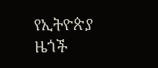የኢትዮጵያ ዜጎች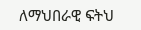ለማህበራዊ ፍትህ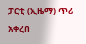ፓርቲ (ኢዜማ) ጥሪ አቀረበ